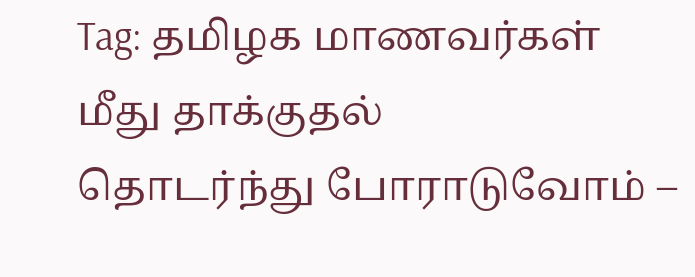Tag: தமிழக மாணவர்கள் மீது தாக்குதல்
தொடர்ந்து போராடுவோம் –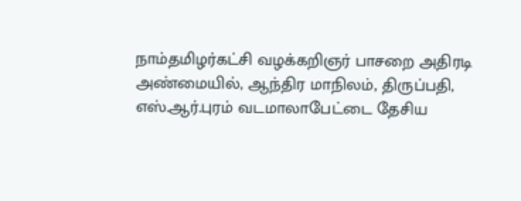நாம்தமிழர்கட்சி வழக்கறிஞர் பாசறை அதிரடி
அண்மையில், ஆந்திர மாநிலம், திருப்பதி, எஸ்.ஆர்.புரம் வடமாலாபேட்டை தேசிய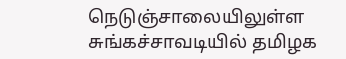நெடுஞ்சாலையிலுள்ள சுங்கச்சாவடியில் தமிழக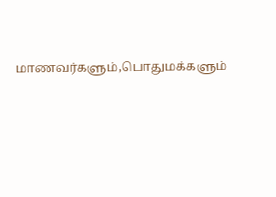மாணவர்களும்,பொதுமக்களும்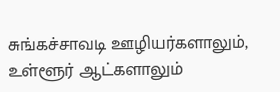சுங்கச்சாவடி ஊழியர்களாலும், உள்ளூர் ஆட்களாலும்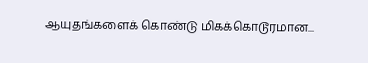ஆயுதங்களைக் கொண்டு மிகக்கொடூரமான...